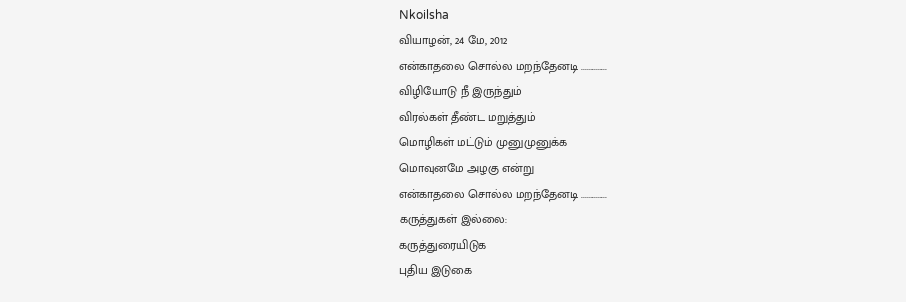Nkoilsha
வியாழன், 24 மே, 2012
என்காதலை சொல்ல மறந்தேனடி ..............
விழியோடு நீ இருந்தும்
விரல்கள் தீண்ட மறுத்தும்
மொழிகள் மட்டும் முனுமுனுக்க
மொவுனமே அழகு என்று
என்காதலை சொல்ல மறந்தேனடி ..............
கருத்துகள் இல்லை:
கருத்துரையிடுக
புதிய இடுகை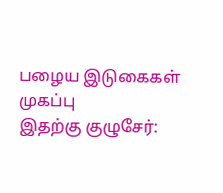பழைய இடுகைகள்
முகப்பு
இதற்கு குழுசேர்: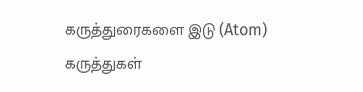கருத்துரைகளை இடு (Atom)
கருத்துகள்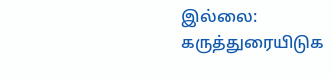இல்லை:
கருத்துரையிடுக